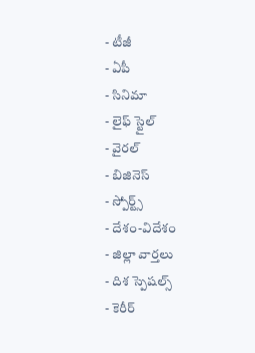- టీజీ
- ఏపీ
- సినిమా
- లైఫ్ స్టైల్
- వైరల్
- బిజినెస్
- స్పోర్ట్స్
- దేశం-విదేశం
- జిల్లా వార్తలు
- దిశ స్పెషల్స్
- కెరీర్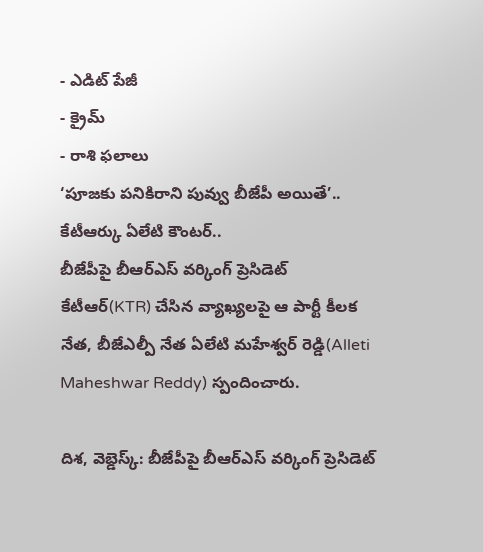- ఎడిట్ పేజీ
- క్రైమ్
- రాశి ఫలాలు
‘పూజకు పనికిరాని పువ్వు బీజేపీ అయితే’.. కేటీఆర్కు ఏలేటి కౌంటర్..
బీజేపీపై బీఆర్ఎస్ వర్కింగ్ ప్రెసిడెట్ కేటీఆర్(KTR) చేసిన వ్యాఖ్యలపై ఆ పార్టీ కీలక నేత, బీజేఎల్పీ నేత ఏలేటి మహేశ్వర్ రెడ్డి(Alleti Maheshwar Reddy) స్పందించారు.

దిశ, వెబ్డెస్క్: బీజేపీపై బీఆర్ఎస్ వర్కింగ్ ప్రెసిడెట్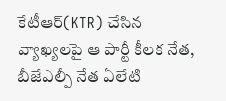కేటీఆర్(KTR) చేసిన వ్యాఖ్యలపై ఆ పార్టీ కీలక నేత, బీజేఎల్పీ నేత ఏలేటి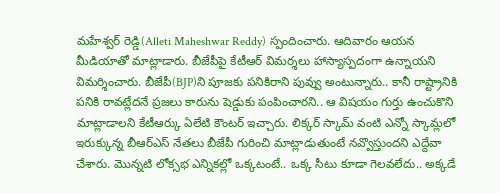మహేశ్వర్ రెడ్డి(Alleti Maheshwar Reddy) స్పందించారు. ఆదివారం ఆయన మీడియాతో మాట్లాడారు. బీజేపీపై కేటీఆర్ విమర్శలు హాస్యాస్పదంగా ఉన్నాయని విమర్శించారు. బీజేపీ(BJP)ని పూజకు పనికిరాని పువ్వు అంటున్నారు.. కానీ రాష్ట్రానికి పనికి రావట్లేదనే ప్రజలు కారును షెడ్డుకు పంపించారని.. ఆ విషయం గుర్తు ఉంచుకొని మాట్లాడాలని కేటీఆర్కు ఏలేటి కౌంటర్ ఇచ్చారు. లిక్కర్ స్కామ్ వంటి ఎన్నో స్కామ్లలో ఇరుక్కున్న బీఆర్ఎస్ నేతలు బీజేపీ గురించి మాట్లాడుతుంటే నవ్వొస్తుందని ఎద్దేవా చేశారు. మొన్నటి లోక్సభ ఎన్నికల్లో ఒక్కటంటే.. ఒక్క సీటు కూడా గెలవలేదు.. అక్కడే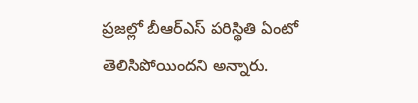ప్రజల్లో బీఆర్ఎస్ పరిస్థితి ఏంటో తెలిసిపోయిందని అన్నారు.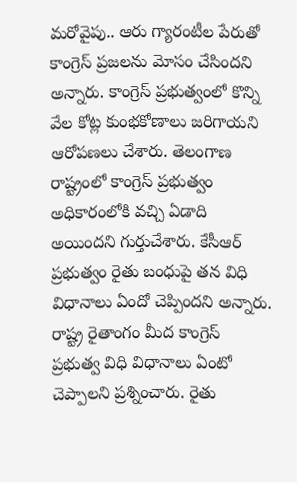మరోవైపు.. ఆరు గ్యారంటీల పేరుతో కాంగ్రెస్ ప్రజలను మోసం చేసిందని అన్నారు. కాంగ్రెస్ ప్రభుత్వంలో కొన్ని వేల కోట్ల కుంభకోణాలు జరిగాయని ఆరోపణలు చేశారు. తెలంగాణ రాష్ట్రంలో కాంగ్రెస్ ప్రభుత్వం అధికారంలోకి వచ్చి ఏడాది అయిందని గుర్తుచేశారు. కేసీఆర్ ప్రభుత్వం రైతు బంధుపై తన విధి విధానాలు ఏందో చెప్పిందని అన్నారు. రాష్ట్ర రైతాంగం మీద కాంగ్రెస్ ప్రభుత్వ విధి విధానాలు ఏంటో చెప్పాలని ప్రశ్నించారు. రైతు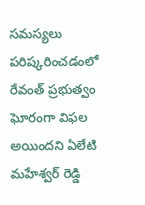సమస్యలు పరిష్కరించడంలో రేవంత్ ప్రభుత్వం ఘోరంగా విఫల అయిందని ఏలేటి మహేశ్వర్ రెడ్డి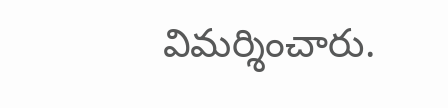విమర్శించారు.